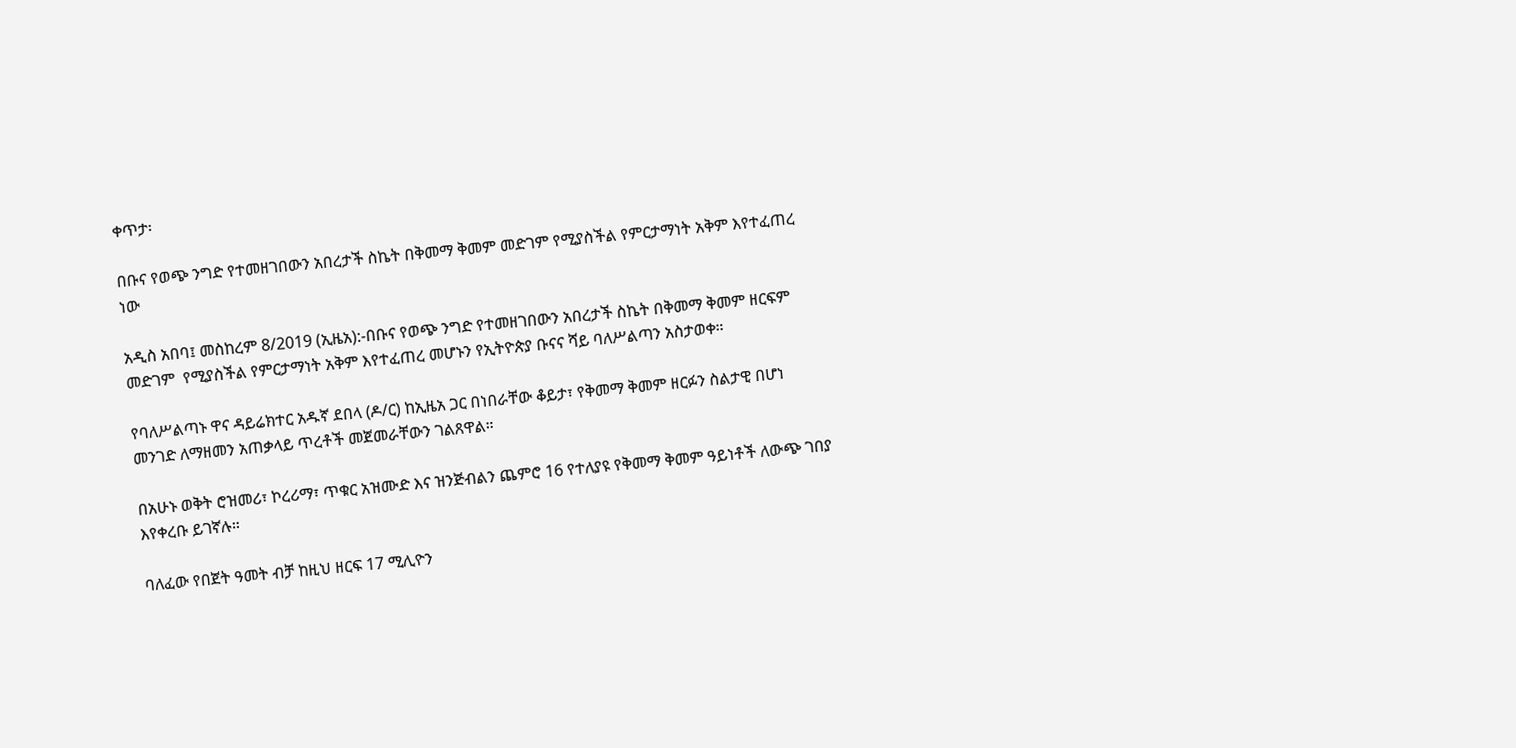ቀጥታ፡

በቡና የወጭ ንግድ የተመዘገበውን አበረታች ስኬት በቅመማ ቅመም መድገም የሚያስችል የምርታማነት አቅም እየተፈጠረ ነው

አዲስ አበባ፤ መስከረም 8/2019 (ኢዜአ):-በቡና የወጭ ንግድ የተመዘገበውን አበረታች ስኬት በቅመማ ቅመም ዘርፍም መድገም  የሚያስችል የምርታማነት አቅም እየተፈጠረ መሆኑን የኢትዮጵያ ቡናና ሻይ ባለሥልጣን አስታወቀ።

የባለሥልጣኑ ዋና ዳይሬክተር አዱኛ ደበላ (ዶ/ር) ከኢዜአ ጋር በነበራቸው ቆይታ፣ የቅመማ ቅመም ዘርፉን ስልታዊ በሆነ መንገድ ለማዘመን አጠቃላይ ጥረቶች መጀመራቸውን ገልጸዋል።

በአሁኑ ወቅት ሮዝመሪ፣ ኮረሪማ፣ ጥቁር አዝሙድ እና ዝንጅብልን ጨምሮ 16 የተለያዩ የቅመማ ቅመም ዓይነቶች ለውጭ ገበያ እየቀረቡ ይገኛሉ።

ባለፈው የበጀት ዓመት ብቻ ከዚህ ዘርፍ 17 ሚሊዮን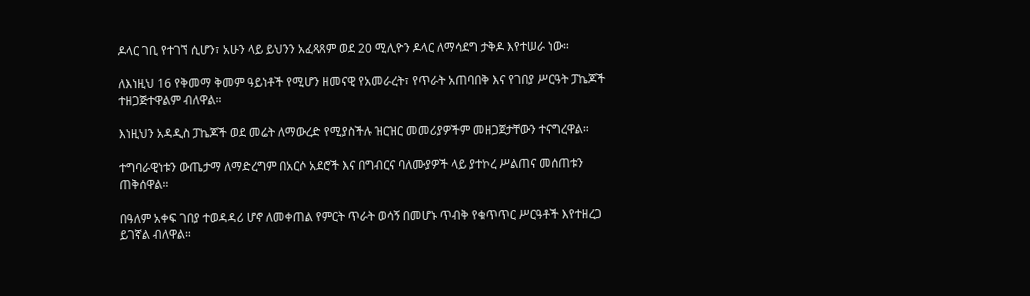ዶላር ገቢ የተገኘ ሲሆን፣ አሁን ላይ ይህንን አፈጻጸም ወደ 20 ሚሊዮን ዶላር ለማሳደግ ታቅዶ እየተሠራ ነው።

ለእነዚህ 16 የቅመማ ቅመም ዓይነቶች የሚሆን ዘመናዊ የአመራረት፣ የጥራት አጠባበቅ እና የገበያ ሥርዓት ፓኬጆች ተዘጋጅተዋልም ብለዋል።

እነዚህን አዳዲስ ፓኬጆች ወደ መሬት ለማውረድ የሚያስችሉ ዝርዝር መመሪያዎችም መዘጋጀታቸውን ተናግረዋል።

ተግባራዊነቱን ውጤታማ ለማድረግም በአርሶ አደሮች እና በግብርና ባለሙያዎች ላይ ያተኮረ ሥልጠና መሰጠቱን ጠቅሰዋል።

በዓለም አቀፍ ገበያ ተወዳዳሪ ሆኖ ለመቀጠል የምርት ጥራት ወሳኝ በመሆኑ ጥብቅ የቁጥጥር ሥርዓቶች እየተዘረጋ ይገኛል ብለዋል።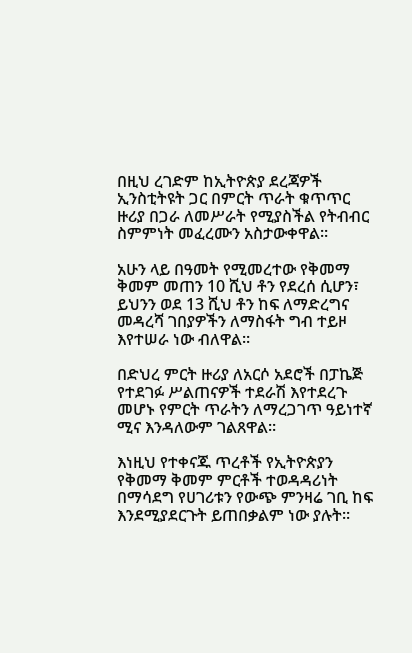በዚህ ረገድም ከኢትዮጵያ ደረጃዎች ኢንስቲትዩት ጋር በምርት ጥራት ቁጥጥር ዙሪያ በጋራ ለመሥራት የሚያስችል የትብብር ስምምነት መፈረሙን አስታውቀዋል።

አሁን ላይ በዓመት የሚመረተው የቅመማ ቅመም መጠን 10 ሺህ ቶን የደረሰ ሲሆን፣ ይህንን ወደ 13 ሺህ ቶን ከፍ ለማድረግና መዳረሻ ገበያዎችን ለማስፋት ግብ ተይዞ እየተሠራ ነው ብለዋል።

በድህረ ምርት ዙሪያ ለአርሶ አደሮች በፓኬጅ የተደገፉ ሥልጠናዎች ተደራሽ እየተደረጉ መሆኑ የምርት ጥራትን ለማረጋገጥ ዓይነተኛ ሚና እንዳለውም ገልጸዋል።

እነዚህ የተቀናጁ ጥረቶች የኢትዮጵያን የቅመማ ቅመም ምርቶች ተወዳዳሪነት በማሳደግ የሀገሪቱን የውጭ ምንዛሬ ገቢ ከፍ እንደሚያደርጉት ይጠበቃልም ነው ያሉት።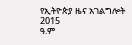የኢትዮጵያ ዜና አገልግሎት
2015
ዓ.ም